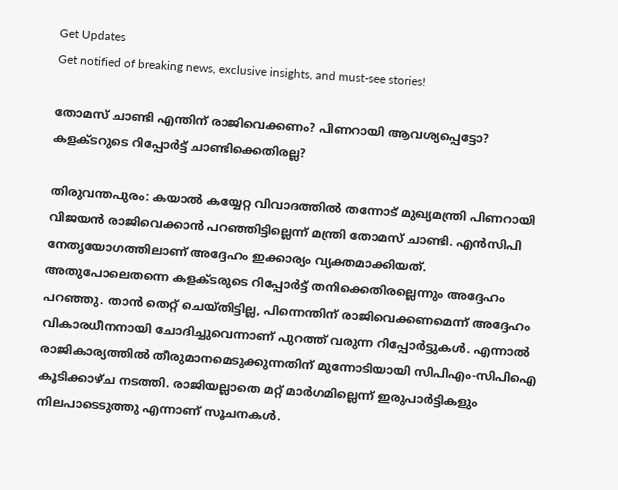Get Updates
Get notified of breaking news, exclusive insights, and must-see stories!

തോമസ് ചാണ്ടി എന്തിന് രാജിവെക്കണം? പിണറായി ആവശ്യപ്പെട്ടോ? കളക്ടറുടെ റിപ്പോർ‌ട്ട് ചാണ്ടിക്കെതിരല്ല?

തിരുവന്തപുരം: കയാൽ കയ്യേറ്റ വിവാദത്തിൽ തന്നോട് മുഖ്യമന്ത്രി പിണറായി വിജയൻ രാജിവെക്കാൻ പറഞ്ഞിട്ടില്ലെന്ന് മന്ത്രി തോമസ് ചാണ്ടി. എൻസിപി നേതൃയോഗത്തിലാണ് അദ്ദേഹം ഇക്കാര്യം വ്യക്തമാക്കിയത്. അതുപോലെതന്നെ കളക്ടരുടെ റിപ്പോർട്ട് തനിക്കെതിരല്ലെന്നും അദ്ദേഹം പറഞ്ഞു. താൻ തെറ്റ് ചെയ്തിട്ടില്ല, പിന്നെന്തിന് രാജിവെക്കണമെന്ന് അദ്ദേഹം വികാരധീനനായി ചോദിച്ചുവെന്നാണ് പുറത്ത് വരുന്ന റിപ്പോർട്ടുകൾ. എന്നാൽ രാജികാര്യത്തിൽ തീരുമാനമെടുക്കുന്നതിന് മുന്നോടിയായി സിപിഎം-സിപിഐ കൂടിക്കാഴ്ച നടത്തി. രാജിയല്ലാതെ മറ്റ് മാർഗമില്ലെന്ന് ഇരുപാർട്ടികളും നിലപാടെടുത്തു എന്നാണ് സൂചനകൾ.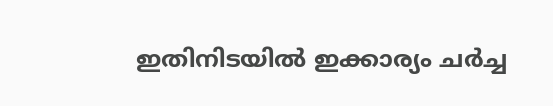ഇതിനിടയിൽ ഇക്കാര്യം ചർച്ച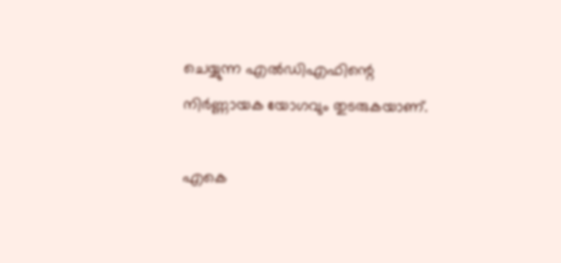ചെയ്യുന്ന എൽഡിഎഫിന്റെ നിർണ്ണായക യോഗവും തുടരുകയാണ്.

എകെ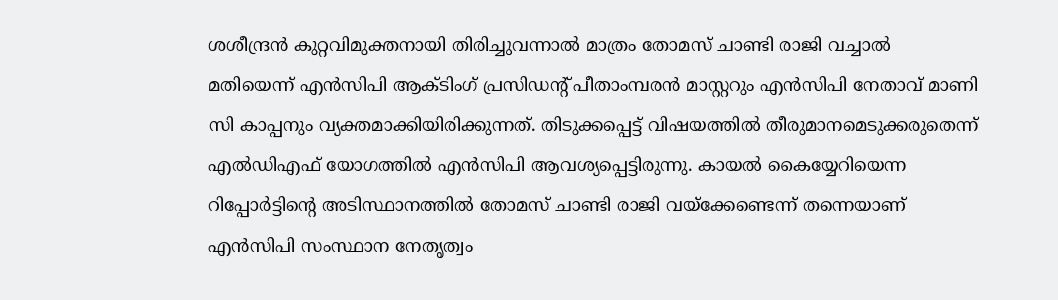ശശീന്ദ്രന്‍ കുറ്റവിമുക്തനായി തിരിച്ചുവന്നാല്‍ മാത്രം തോമസ് ചാണ്ടി രാജി വച്ചാല്‍ മതിയെന്ന് എന്‍സിപി ആക്ടിംഗ് പ്രസിഡന്റ് പീതാംമ്പരന്‍ മാസ്റ്ററും എന്‍സിപി നേതാവ് മാണി സി കാപ്പനും വ്യക്തമാക്കിയിരിക്കുന്നത്. തിടുക്കപ്പെട്ട് വിഷയത്തില്‍ തീരുമാനമെടുക്കരുതെന്ന് എല്‍ഡിഎഫ് യോഗത്തില്‍ എന്‍സിപി ആവശ്യപ്പെട്ടിരുന്നു. കായല്‍ കൈയ്യേറിയെന്ന റിപ്പോര്‍ട്ടിന്റെ അടിസ്ഥാനത്തില്‍ തോമസ് ചാണ്ടി രാജി വയ്ക്കേണ്ടെന്ന് തന്നെയാണ് എന്‍സിപി സംസ്ഥാന നേതൃത്വം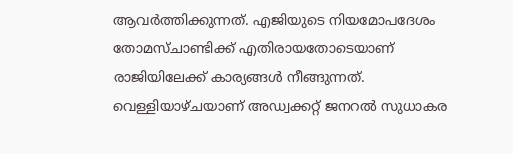ആവര്‍ത്തിക്കുന്നത്. എജിയുടെ നിയമോപദേശം തോമസ്ചാണ്ടിക്ക് എതിരായതോടെയാണ് രാജിയിലേക്ക് കാര്യങ്ങള്‍ നീങ്ങുന്നത്. വെള്ളിയാഴ്ചയാണ് അഡ്വക്കറ്റ് ജനറല്‍ സുധാകര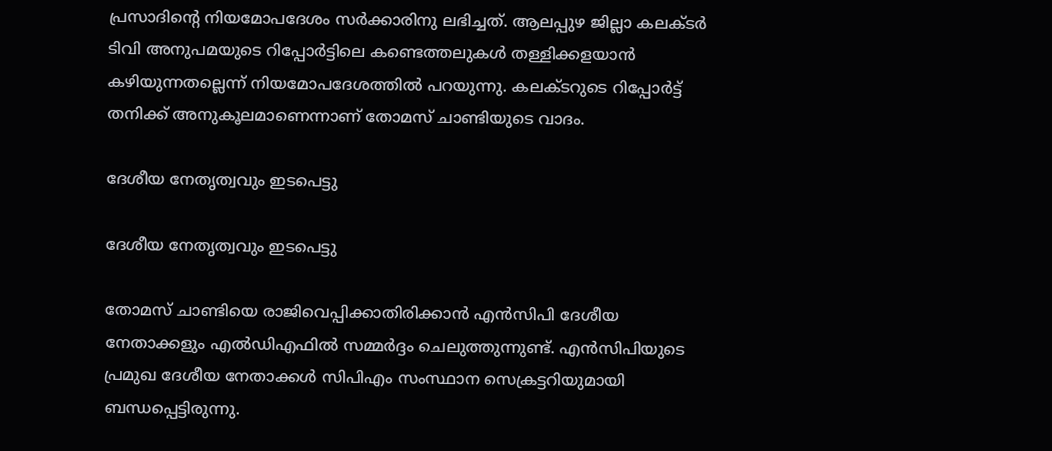പ്രസാദിന്റെ നിയമോപദേശം സര്‍ക്കാരിനു ലഭിച്ചത്. ആലപ്പുഴ ജില്ലാ കലക്ടര്‍ ടിവി അനുപമയുടെ റിപ്പോര്‍ട്ടിലെ കണ്ടെത്തലുകള്‍ തള്ളിക്കളയാന്‍ കഴിയുന്നതല്ലെന്ന് നിയമോപദേശത്തില്‍ പറയുന്നു. കലക്ടറുടെ റിപ്പോർട്ട് തനിക്ക് അനുകൂലമാണെന്നാണ് തോമസ് ചാണ്ടിയുടെ വാദം.

ദേശീയ നേതൃത്വവും ഇടപെട്ടു

ദേശീയ നേതൃത്വവും ഇടപെട്ടു

തോമസ് ചാണ്ടിയെ രാജിവെപ്പിക്കാതിരിക്കാന്‍ എന്‍സിപി ദേശീയ നേതാക്കളും എല്‍ഡിഎഫില്‍ സമ്മര്‍ദ്ദം ചെലുത്തുന്നുണ്ട്. എന്‍സിപിയുടെ പ്രമുഖ ദേശീയ നേതാക്കള്‍ സിപിഎം സംസ്ഥാന സെക്രട്ടറിയുമായി ബന്ധപ്പെട്ടിരുന്നു.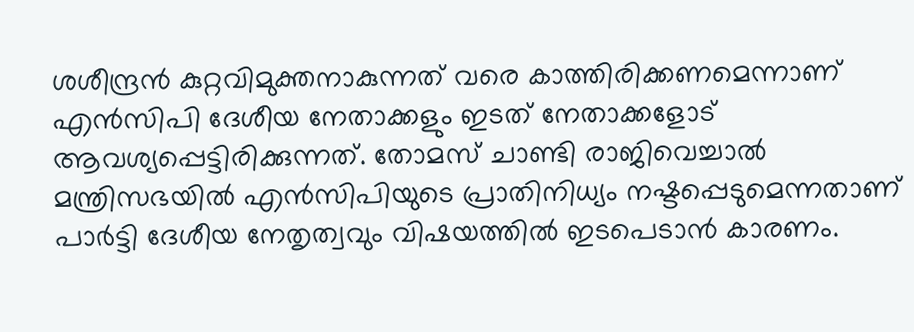ശശീന്ദ്രന്‍ കുറ്റവിമുക്തനാകുന്നത് വരെ കാത്തിരിക്കണമെന്നാണ് എന്‍സിപി ദേശീയ നേതാക്കളും ഇടത് നേതാക്കളോട് ആവശ്യപ്പെട്ടിരിക്കുന്നത്. തോമസ് ചാണ്ടി രാജിവെച്ചാല്‍ മന്ത്രിസഭയില്‍ എന്‍സിപിയുടെ പ്രാതിനിധ്യം നഷ്ടപ്പെടുമെന്നതാണ് പാര്‍ട്ടി ദേശീയ നേതൃത്വവും വിഷയത്തില്‍ ഇടപെടാന്‍ കാരണം.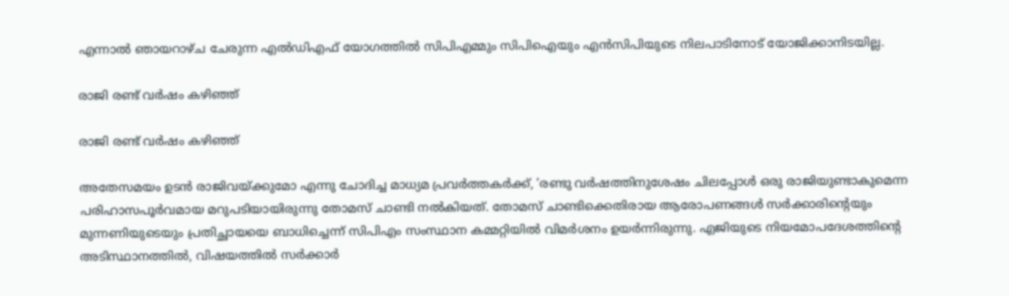എന്നാല്‍ ഞായറാഴ്ച ചേരുന്ന എല്‍ഡിഎഫ് യോഗത്തില്‍ സിപിഎമ്മും സിപിഐയും എന്‍സിപിയുടെ നിലപാടിനോട് യോജിക്കാനിടയില്ല.

രാജി രണ്ട് വർഷം കഴിഞ്ഞ്

രാജി രണ്ട് വർഷം കഴിഞ്ഞ്

അതേസമയം ഉടൻ രാജിവയ്ക്കുമോ എന്നു ചോദിച്ച മാധ്യമ പ്രവർത്തകർക്ക്, ‘രണ്ടു വർഷത്തിനുശേഷം ചിലപ്പോൾ ഒരു രാജിയുണ്ടാകുമെന്ന പരിഹാസപൂർ‌വമായ മറുപടിയായിരുന്നു തോമസ് ചാണ്ടി നൽകിയത്. തോമസ് ചാണ്ടിക്കെതിരായ ആരോപണങ്ങൾ സർക്കാരിന്റെയും മുന്നണിയുടെയും പ്രതിച്ഛായയെ ബാധിച്ചെന്ന് സിപിഎം സംസ്ഥാന കമ്മറ്റിയിൽ വിമർശനം ഉയർന്നിരുന്നു. എജിയുടെ നിയമോപദേശത്തിന്റെ അടിസ്ഥാനത്തിൽ, വിഷയത്തിൽ സര്‍ക്കാര്‍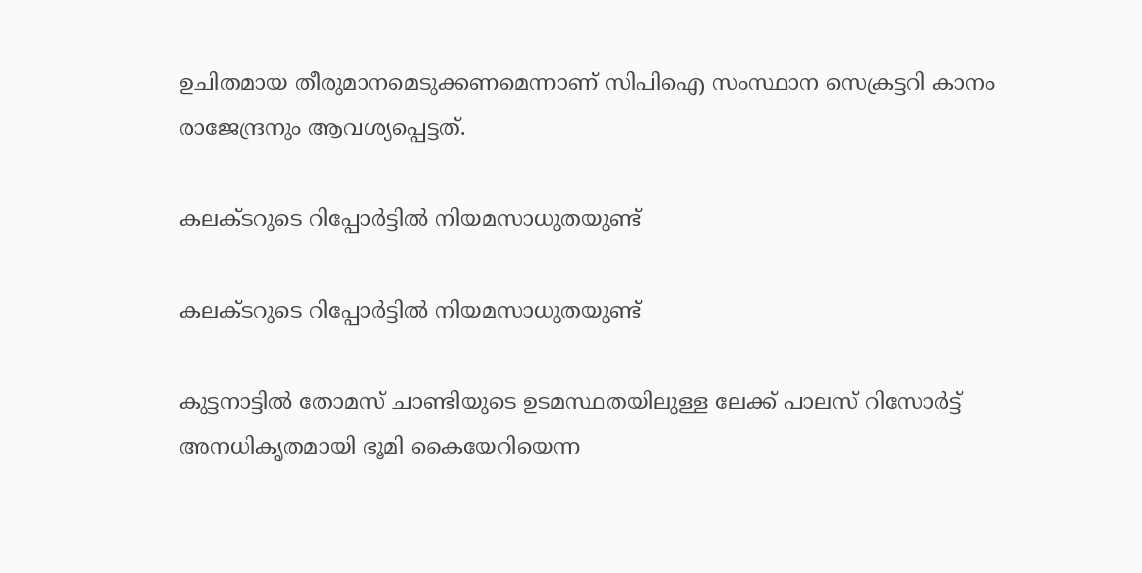ഉചിതമായ തീരുമാനമെടുക്കണമെന്നാണ് സിപിഐ സംസ്ഥാന സെക്രട്ടറി കാനം രാജേന്ദ്രനും ആവശ്യപ്പെട്ടത്.

കലക്ടറുടെ റിപ്പോർട്ടിൽ നിയമസാധുതയുണ്ട്

കലക്ടറുടെ റിപ്പോർട്ടിൽ നിയമസാധുതയുണ്ട്

കുട്ടനാട്ടില്‍ തോമസ് ചാണ്ടിയുടെ ഉടമസ്ഥതയിലുള്ള ലേക്ക് പാലസ് റിസോര്‍ട്ട് അനധികൃതമായി ഭൂമി കൈയേറിയെന്ന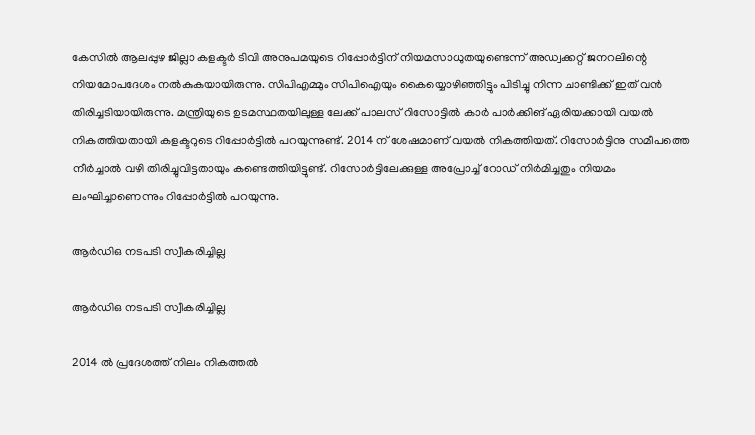കേസില്‍ ആലപ്പുഴ ജില്ലാ കളക്ടര്‍ ടിവി അനുപമയുടെ റിപ്പോര്‍ട്ടിന് നിയമസാധുതയുണ്ടെന്ന് അഡ്വക്കറ്റ് ജനറലിന്റെ നിയമോപദേശം നൽകുകയായിരുന്നു. സിപിഎമ്മും സിപിഐയും കൈയ്യൊഴിഞ്ഞിട്ടും പിടിച്ചു നിന്ന ചാണ്ടിക്ക് ഇത് വൻ തിരിച്ചടിയായിരുന്നു. മന്ത്രിയുടെ ഉടമസ്ഥതയിലുള്ള ലേക്ക് പാലസ് റിസോട്ടില്‍ കാര്‍ പാര്‍ക്കിങ് ഏരിയക്കായി വയല്‍ നികത്തിയതായി കളക്ടറുടെ റിപ്പോര്‍ട്ടില്‍ പറയുന്നുണ്ട്. 2014 ന് ശേഷമാണ് വയല്‍ നികത്തിയത്. റിസോര്‍ട്ടിനു സമീപത്തെ നീര്‍ച്ചാല്‍ വഴി തിരിച്ചുവിട്ടതായും കണ്ടെത്തിയിട്ടുണ്ട്. റിസോര്‍ട്ടിലേക്കുള്ള അപ്രോച്ച് റോഡ് നിര്‍മിച്ചതും നിയമം ലംഘിച്ചാണെന്നും റിപ്പോര്‍ട്ടില്‍ പറയുന്നു.

ആർഡിഒ നടപടി സ്വീകരിച്ചില്ല

ആർഡിഒ നടപടി സ്വീകരിച്ചില്ല

2014 ല്‍ പ്രദേശത്ത് നിലം നികത്തല്‍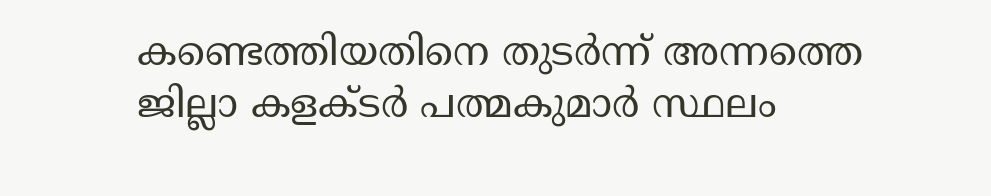കണ്ടെത്തിയതിനെ തുടര്‍ന്ന് അന്നത്തെ ജില്ലാ കളക്ടര്‍ പത്മകുമാര്‍ സ്ഥലം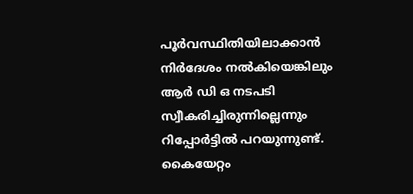പൂര്‍വസ്ഥിതിയിലാക്കാന്‍ നിര്‍ദേശം നല്‍കിയെങ്കിലും ആര്‍ ഡി ഒ നടപടി സ്വീകരിച്ചിരുന്നില്ലെന്നും റിപ്പോര്‍ട്ടില്‍ പറയുന്നുണ്ട്. കൈയേറ്റം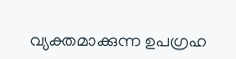വ്യക്തമാക്കുന്ന ഉപഗ്രഹ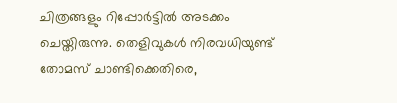ചിത്രങ്ങളും റിപ്പോര്‍ട്ടില്‍ അടക്കം ചെയ്തിരുന്നു. തെളിവുകൾ നിരവധിയുണ്ട് തോമസ് ചാണ്ടിക്കെതിരെ,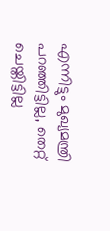എന്നിട്ടും മുഖ്യമന്ത്രി പറഞ്ഞിട്ടില്ല, തെറ്റ് ചെയ്തിട്ടില്ല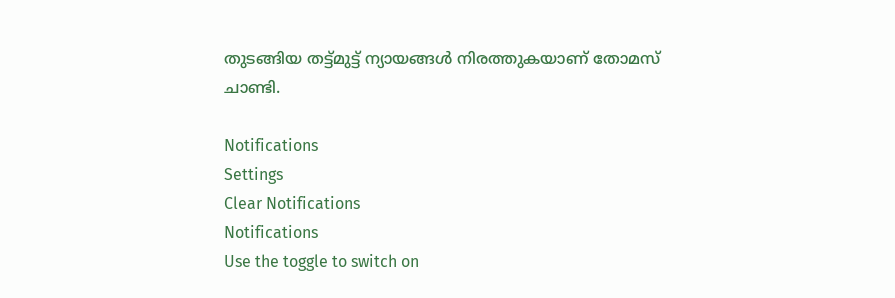തുടങ്ങിയ തട്ട്മുട്ട് ന്യായങ്ങൾ നിരത്തുകയാണ് തോമസ് ചാണ്ടി.

Notifications
Settings
Clear Notifications
Notifications
Use the toggle to switch on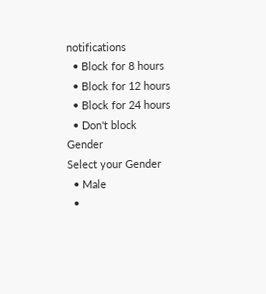notifications
  • Block for 8 hours
  • Block for 12 hours
  • Block for 24 hours
  • Don't block
Gender
Select your Gender
  • Male
  •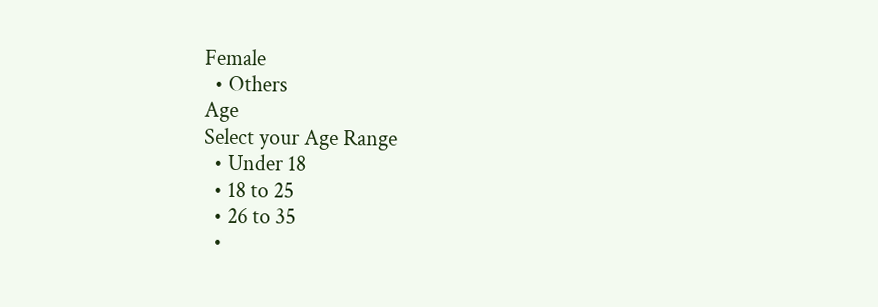Female
  • Others
Age
Select your Age Range
  • Under 18
  • 18 to 25
  • 26 to 35
  •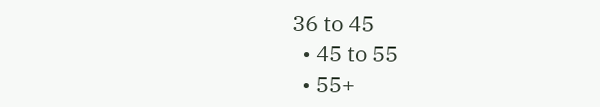36 to 45
  • 45 to 55
  • 55+